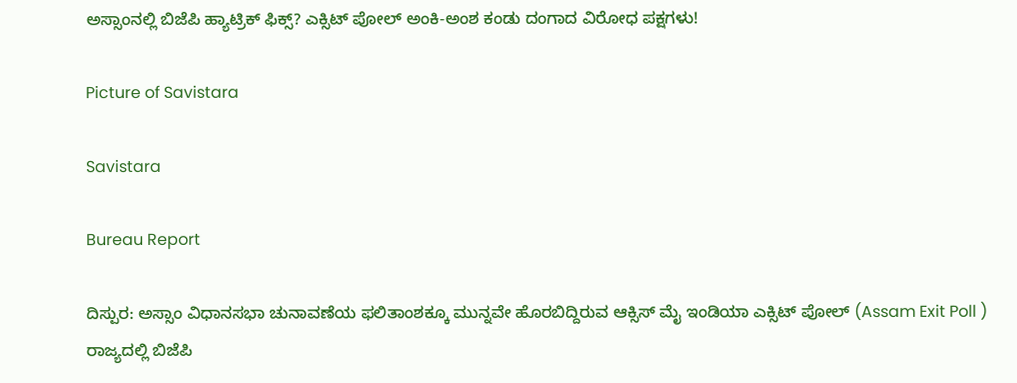ಅಸ್ಸಾಂನಲ್ಲಿ ಬಿಜೆಪಿ ಹ್ಯಾಟ್ರಿಕ್ ಫಿಕ್ಸ್? ಎಕ್ಸಿಟ್ ಪೋಲ್ ಅಂಕಿ-ಅಂಶ ಕಂಡು ದಂಗಾದ ವಿರೋಧ ಪಕ್ಷಗಳು!

Picture of Savistara

Savistara

Bureau Report

ದಿಸ್ಪುರ: ಅಸ್ಸಾಂ ವಿಧಾನಸಭಾ ಚುನಾವಣೆಯ ಫಲಿತಾಂಶಕ್ಕೂ ಮುನ್ನವೇ ಹೊರಬಿದ್ದಿರುವ ಆಕ್ಸಿಸ್ ಮೈ ಇಂಡಿಯಾ ಎಕ್ಸಿಟ್ ಪೋಲ್ (Assam Exit Poll ) ರಾಜ್ಯದಲ್ಲಿ ಬಿಜೆಪಿ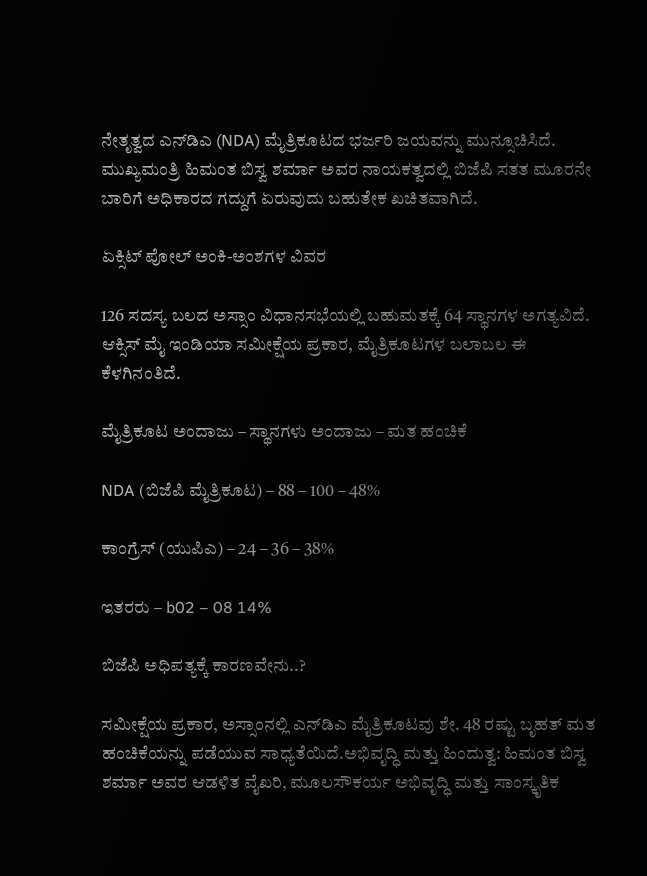ನೇತೃತ್ವದ ಎನ್‌ಡಿಎ (NDA) ಮೈತ್ರಿಕೂಟದ ಭರ್ಜರಿ ಜಯವನ್ನು ಮುನ್ಸೂಚಿಸಿದೆ. ಮುಖ್ಯಮಂತ್ರಿ ಹಿಮಂತ ಬಿಸ್ವ ಶರ್ಮಾ ಅವರ ನಾಯಕತ್ವದಲ್ಲಿ ಬಿಜೆಪಿ ಸತತ ಮೂರನೇ ಬಾರಿಗೆ ಅಧಿಕಾರದ ಗದ್ದುಗೆ ಏರುವುದು ಬಹುತೇಕ ಖಚಿತವಾಗಿದೆ.

ಏಕ್ಸಿಟ್ ಪೋಲ್ ಅಂಕಿ-ಅಂಶಗಳ ವಿವರ

126 ಸದಸ್ಯ ಬಲದ ಅಸ್ಸಾಂ ವಿಧಾನಸಭೆಯಲ್ಲಿ ಬಹುಮತಕ್ಕೆ 64 ಸ್ಥಾನಗಳ ಅಗತ್ಯವಿದೆ. ಆಕ್ಸಿಸ್ ಮೈ ಇಂಡಿಯಾ ಸಮೀಕ್ಷೆಯ ಪ್ರಕಾರ, ಮೈತ್ರಿಕೂಟಗಳ ಬಲಾಬಲ ಈ ಕೆಳಗಿನಂತಿದೆ.

ಮೈತ್ರಿಕೂಟ ಅಂದಾಜು – ಸ್ಥಾನಗಳು ಅಂದಾಜು – ಮತ ಹಂಚಿಕೆ

NDA (ಬಿಜೆಪಿ ಮೈತ್ರಿಕೂಟ) – 88 – 100 – 48%

ಕಾಂಗ್ರೆಸ್ (ಯುಪಿಎ) – 24 – 36 – 38%

ಇತರರು – b02 – 08 14%

ಬಿಜೆಪಿ ಅಧಿಪತ್ಯಕ್ಕೆ ಕಾರಣವೇನು..?

ಸಮೀಕ್ಷೆಯ ಪ್ರಕಾರ, ಅಸ್ಸಾಂನಲ್ಲಿ ಎನ್‌ಡಿಎ ಮೈತ್ರಿಕೂಟವು ಶೇ. 48 ರಷ್ಟು ಬೃಹತ್ ಮತ ಹಂಚಿಕೆಯನ್ನು ಪಡೆಯುವ ಸಾಧ್ಯತೆಯಿದೆ.ಅಭಿವೃದ್ಧಿ ಮತ್ತು ಹಿಂದುತ್ವ: ಹಿಮಂತ ಬಿಸ್ವ ಶರ್ಮಾ ಅವರ ಆಡಳಿತ ವೈಖರಿ, ಮೂಲಸೌಕರ್ಯ ಅಭಿವೃದ್ಧಿ ಮತ್ತು ಸಾಂಸ್ಕೃತಿಕ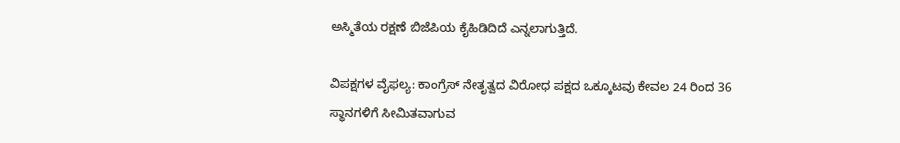ಅಸ್ಮಿತೆಯ ರಕ್ಷಣೆ ಬಿಜೆಪಿಯ ಕೈಹಿಡಿದಿದೆ ಎನ್ನಲಾಗುತ್ತಿದೆ.

ವಿಪಕ್ಷಗಳ ವೈಫಲ್ಯ: ಕಾಂಗ್ರೆಸ್ ನೇತೃತ್ವದ ವಿರೋಧ ಪಕ್ಷದ ಒಕ್ಕೂಟವು ಕೇವಲ 24 ರಿಂದ 36 ಸ್ಥಾನಗಳಿಗೆ ಸೀಮಿತವಾಗುವ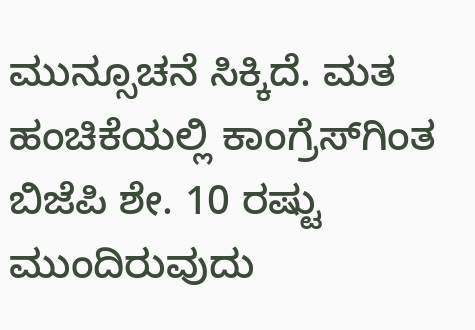ಮುನ್ಸೂಚನೆ ಸಿಕ್ಕಿದೆ. ಮತ ಹಂಚಿಕೆಯಲ್ಲಿ ಕಾಂಗ್ರೆಸ್‌ಗಿಂತ ಬಿಜೆಪಿ ಶೇ. 10 ರಷ್ಟು ಮುಂದಿರುವುದು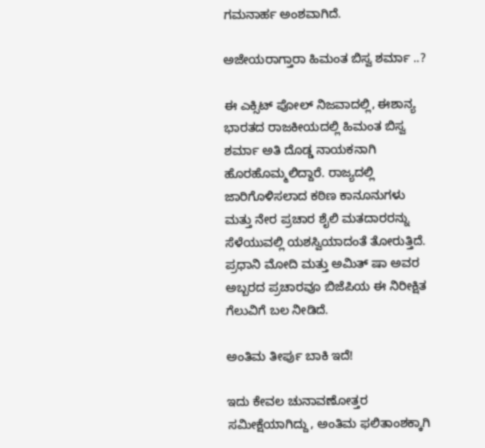ಗಮನಾರ್ಹ ಅಂಶವಾಗಿದೆ.

ಅಜೇಯರಾಗ್ತಾರಾ ಹಿಮಂತ ಬಿಸ್ವ ಶರ್ಮಾ ..?

ಈ ಎಕ್ಸಿಟ್ ಪೋಲ್ ನಿಜವಾದಲ್ಲಿ, ಈಶಾನ್ಯ ಭಾರತದ ರಾಜಕೀಯದಲ್ಲಿ ಹಿಮಂತ ಬಿಸ್ವ ಶರ್ಮಾ ಅತಿ ದೊಡ್ಡ ನಾಯಕನಾಗಿ ಹೊರಹೊಮ್ಮಲಿದ್ದಾರೆ. ರಾಜ್ಯದಲ್ಲಿ ಜಾರಿಗೊಳಿಸಲಾದ ಕಠಿಣ ಕಾನೂನುಗಳು ಮತ್ತು ನೇರ ಪ್ರಚಾರ ಶೈಲಿ ಮತದಾರರನ್ನು ಸೆಳೆಯುವಲ್ಲಿ ಯಶಸ್ವಿಯಾದಂತೆ ತೋರುತ್ತಿದೆ. ಪ್ರಧಾನಿ ಮೋದಿ ಮತ್ತು ಅಮಿತ್ ಷಾ ಅವರ ಅಬ್ಬರದ ಪ್ರಚಾರವೂ ಬಿಜೆಪಿಯ ಈ ನಿರೀಕ್ಷಿತ ಗೆಲುವಿಗೆ ಬಲ ನೀಡಿದೆ.

ಅಂತಿಮ ತೀರ್ಪು ಬಾಕಿ ಇದೆ!

ಇದು ಕೇವಲ ಚುನಾವಣೋತ್ತರ ಸಮೀಕ್ಷೆಯಾಗಿದ್ದು, ಅಂತಿಮ ಫಲಿತಾಂಶಕ್ಕಾಗಿ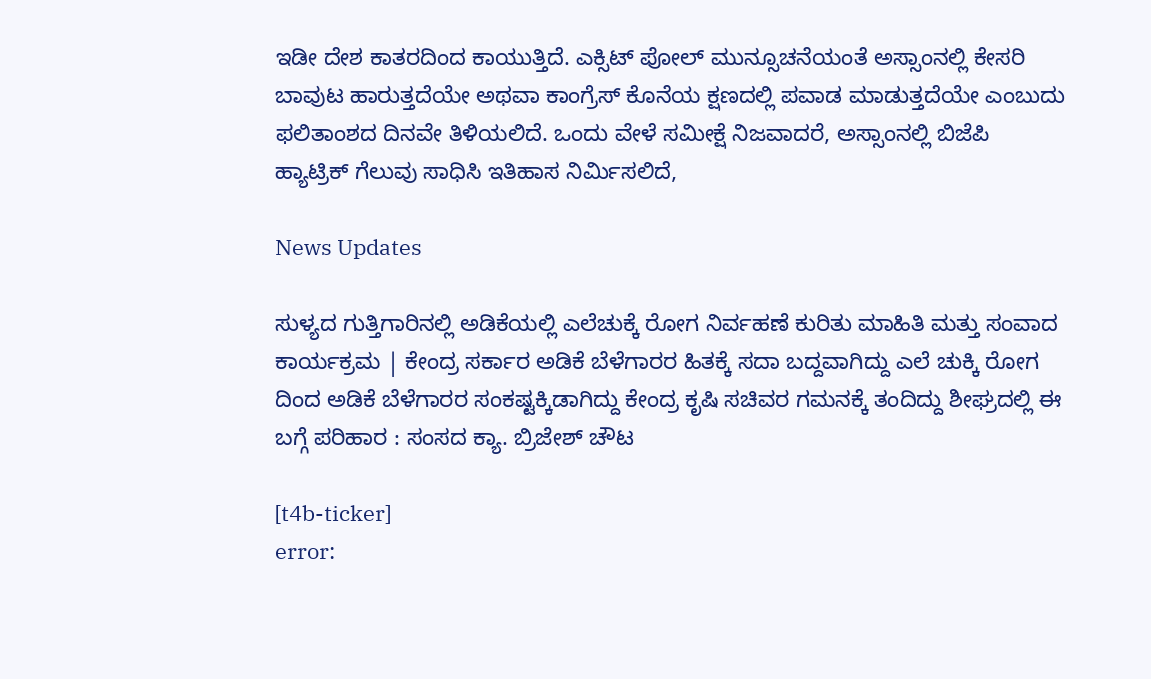ಇಡೀ ದೇಶ ಕಾತರದಿಂದ ಕಾಯುತ್ತಿದೆ. ಎಕ್ಸಿಟ್ ಪೋಲ್ ಮುನ್ಸೂಚನೆಯಂತೆ ಅಸ್ಸಾಂನಲ್ಲಿ ಕೇಸರಿ ಬಾವುಟ ಹಾರುತ್ತದೆಯೇ ಅಥವಾ ಕಾಂಗ್ರೆಸ್ ಕೊನೆಯ ಕ್ಷಣದಲ್ಲಿ ಪವಾಡ ಮಾಡುತ್ತದೆಯೇ ಎಂಬುದು ಫಲಿತಾಂಶದ ದಿನವೇ ತಿಳಿಯಲಿದೆ. ಒಂದು ವೇಳೆ ಸಮೀಕ್ಷೆ ನಿಜವಾದರೆ, ಅಸ್ಸಾಂನಲ್ಲಿ ಬಿಜೆಪಿ ಹ್ಯಾಟ್ರಿಕ್ ಗೆಲುವು ಸಾಧಿಸಿ ಇತಿಹಾಸ ನಿರ್ಮಿಸಲಿದೆ,

News Updates

ಸುಳ್ಯದ ಗುತ್ತಿಗಾರಿನಲ್ಲಿ ಅಡಿಕೆಯಲ್ಲಿ ಎಲೆಚುಕ್ಕೆ ರೋಗ ನಿರ್ವಹಣೆ ಕುರಿತು ಮಾಹಿತಿ ಮತ್ತು ಸಂವಾದ ಕಾರ್ಯಕ್ರಮ | ಕೇಂದ್ರ ಸರ್ಕಾರ ಅಡಿಕೆ ಬೆಳೆಗಾರರ ಹಿತಕ್ಕೆ ಸದಾ ಬದ್ದವಾಗಿದ್ದು ಎಲೆ ಚುಕ್ಕಿ ರೋಗ ದಿಂದ ಅಡಿಕೆ ಬೆಳೆಗಾರರ ಸಂಕಷ್ಟಕ್ಕಿಡಾಗಿದ್ದು ಕೇಂದ್ರ ಕೃಷಿ ಸಚಿವರ ಗಮನಕ್ಕೆ ತಂದಿದ್ದು ಶೀಘ್ರದಲ್ಲಿ ಈ ಬಗ್ಗೆ ಪರಿಹಾರ : ಸಂಸದ ಕ್ಯಾ. ಬ್ರಿಜೇಶ್ ಚೌಟ

[t4b-ticker]
error: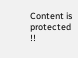Content is protected !!